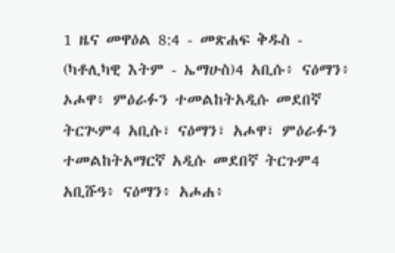1 ዜና መዋዕል 8:4 - መጽሐፍ ቅዱስ - (ካቶሊካዊ እትም - ኤማሁስ)4 አቢሱ፥ ናዕማን፥ ኦሖዋ፥ ምዕራፉን ተመልከትአዲሱ መደበኛ ትርጒም4 አቢሱ፣ ናዕማን፣ አሖዋ፣ ምዕራፉን ተመልከትአማርኛ አዲሱ መደበኛ ትርጉም4 አቢሹዓ፥ ናዕማን፥ አሖሐ፥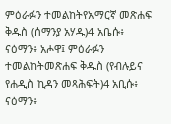ምዕራፉን ተመልከትየአማርኛ መጽሐፍ ቅዱስ (ሰማንያ አሃዱ)4 አቤሱ፥ ናዕማን፥ አሖዋ፤ ምዕራፉን ተመልከትመጽሐፍ ቅዱስ (የብሉይና የሐዲስ ኪዳን መጻሕፍት)4 አቢሱ፥ ናዕማን፥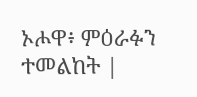ኦሖዋ፥ ምዕራፉን ተመልከት |